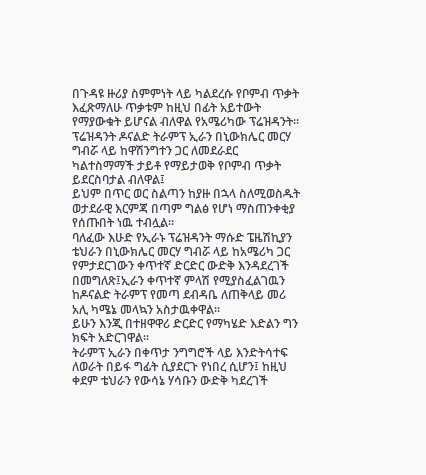በጉዳዩ ዙሪያ ስምምነት ላይ ካልደረሱ የቦምብ ጥቃት እፈጽማለሁ ጥቃቱም ከዚህ በፊት አይተውት የማያውቁት ይሆናል ብለዋል የአሜሪካው ፕሬዝዳንት፡፡
ፕሬዝዳንት ዶናልድ ትራምፕ ኢራን በኒውክሌር መርሃ ግብሯ ላይ ከዋሽንግተን ጋር ለመደራደር ካልተስማማች ታይቶ የማይታወቅ የቦምብ ጥቃት ይደርስባታል ብለዋል፤
ይህም በጥር ወር ስልጣን ከያዙ በኋላ ስለሚወስዱት ወታደራዊ እርምጃ በጣም ግልፅ የሆነ ማስጠንቀቂያ የሰጡበት ነዉ ተብሏል፡፡
ባለፈው እሁድ የኢራኑ ፕሬዝዳንት ማሱድ ፔዜሽኪያን ቴህራን በኒውክሌር መርሃ ግብሯ ላይ ከአሜሪካ ጋር የምታደርገውን ቀጥተኛ ድርድር ውድቅ እንዳደረገች በመግለጽ፤ኢራን ቀጥተኛ ምላሽ የሚያስፈልገዉን ከዶናልድ ትራምፕ የመጣ ደብዳቤ ለጠቅላይ መሪ አሊ ካሜኔ መላኳን አስታዉቀዋል፡፡
ይሁን እንጂ በተዘዋዋሪ ድርድር የማካሄድ እድልን ግን ክፍት አድርገዋል።
ትራምፕ ኢራን በቀጥታ ንግግሮች ላይ እንድትሳተፍ ለወራት በይፋ ግፊት ሲያደርጉ የነበረ ሲሆን፤ ከዚህ ቀደም ቴህራን የውሳኔ ሃሳቡን ውድቅ ካደረገች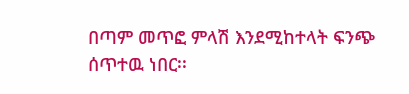በጣም መጥፎ ምላሽ እንደሚከተላት ፍንጭ ሰጥተዉ ነበር፡፡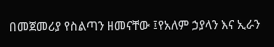በመጀመሪያ የስልጣን ዘመናቸው ፤የአለም ኃያላን እና ኢራን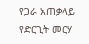የጋራ አጠቃላይ የድርጊት መርሃ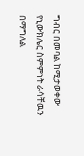ግብር በመባል ከሚታወቀው የኒውክሌር ስምምነት ራሳቸዉን በማግለል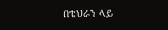በቴህራን ላይ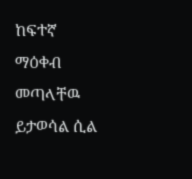ከፍተኛ ማዕቀብ መጣላቸዉ ይታወሳል ሲል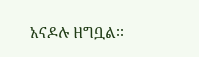አናዶሉ ዘግቧል፡፡